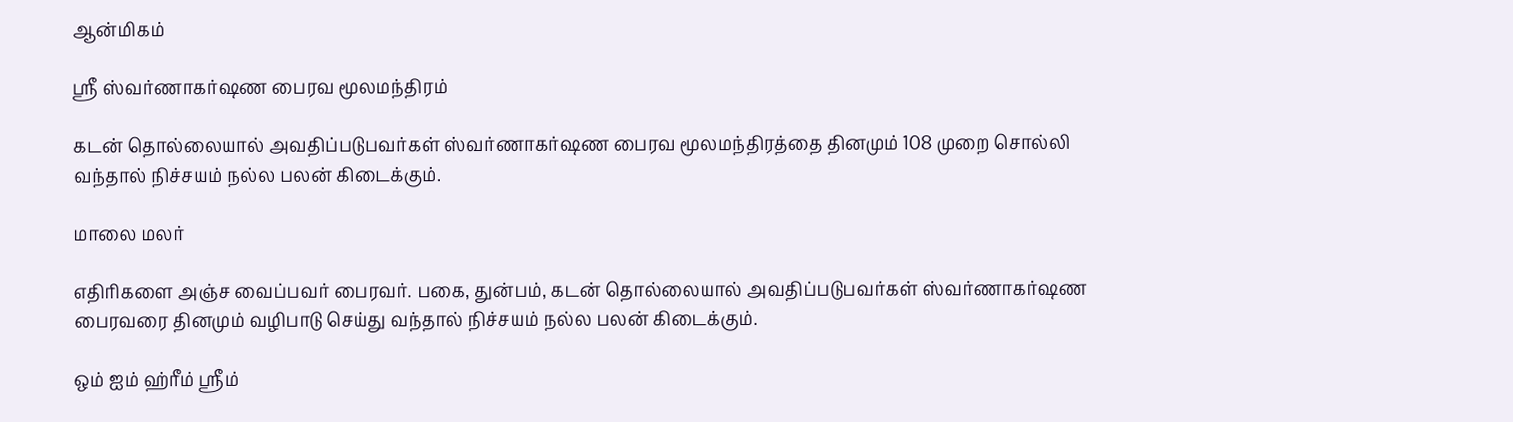ஆன்மிகம்

ஸ்ரீ ஸ்வர்ணாகர்ஷண பைரவ மூலமந்திரம்

கடன் தொல்லையால் அவதிப்படுபவர்கள் ஸ்வர்ணாகர்ஷண பைரவ மூலமந்திரத்தை தினமும் 108 முறை சொல்லி வந்தால் நிச்சயம் நல்ல பலன் கிடைக்கும்.

மாலை மலர்

எதிரிகளை அஞ்ச வைப்பவர் பைரவர். பகை, துன்பம், கடன் தொல்லையால் அவதிப்படுபவர்கள் ஸ்வர்ணாகர்ஷண பைரவரை தினமும் வழிபாடு செய்து வந்தால் நிச்சயம் நல்ல பலன் கிடைக்கும்.

ஒம் ஐம் ஹ்ரீம் ஸ்ரீம்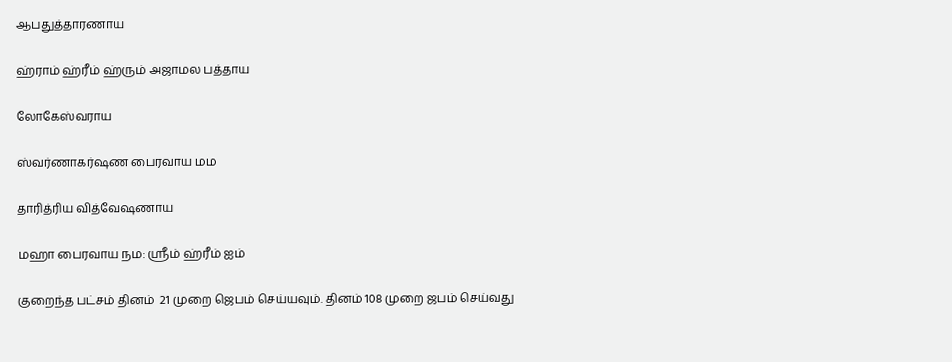ஆபதுத்தாரணாய

ஹ்ராம் ஹ்ரீம் ஹ்ரும் அஜாமல பத்தாய

லோகேஸ்வராய

ஸ்வர்ணாகர்ஷண பைரவாய மம

தாரித்ரிய வித்வேஷணாய

மஹா பைரவாய நம: ஸ்ரீம் ஹ்ரீம் ஐம்

குறைந்த பட்சம் தினம்  21 முறை ஜெபம் செய்யவும். தினம் 108 முறை ஜபம் செய்வது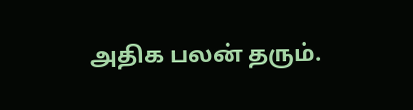அதிக பலன் தரும்.